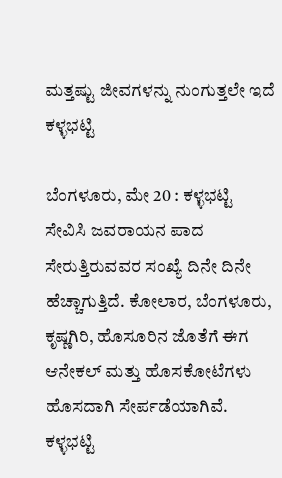ಮತ್ತಷ್ಟು ಜೀವಗಳನ್ನು ನುಂಗುತ್ತಲೇ ಇದೆ ಕಳ್ಳಭಟ್ಟಿ

ಬೆಂಗಳೂರು, ಮೇ 20 : ಕಳ್ಳಭಟ್ಟಿ ಸೇವಿಸಿ ಜವರಾಯನ ಪಾದ ಸೇರುತ್ತಿರುವವರ ಸಂಖ್ಯೆ ದಿನೇ ದಿನೇ ಹೆಚ್ಚಾಗುತ್ತಿದೆ. ಕೋಲಾರ, ಬೆಂಗಳೂರು, ಕೃಷ್ಣಗಿರಿ, ಹೊಸೂರಿನ ಜೊತೆಗೆ ಈಗ ಆನೇಕಲ್ ಮತ್ತು ಹೊಸಕೋಟೆಗಳು ಹೊಸದಾಗಿ ಸೇರ್ಪಡೆಯಾಗಿವೆ. ಕಳ್ಳಭಟ್ಟಿ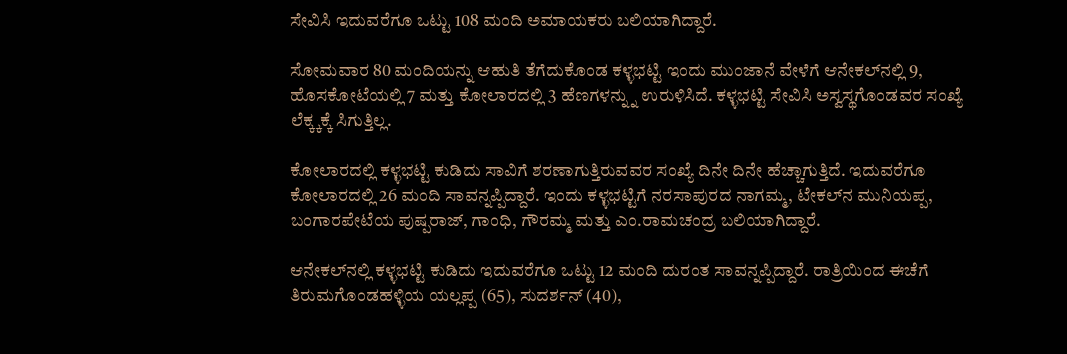ಸೇವಿಸಿ ಇದುವರೆಗೂ ಒಟ್ಟು 108 ಮಂದಿ ಅಮಾಯಕರು ಬಲಿಯಾಗಿದ್ದಾರೆ.

ಸೋಮವಾರ 80 ಮಂದಿಯನ್ನು ಆಹುತಿ ತೆಗೆದುಕೊಂಡ ಕಳ್ಳಭಟ್ಟಿ ಇಂದು ಮುಂಜಾನೆ ವೇಳೆಗೆ ಆನೇಕಲ್‌ನಲ್ಲಿ 9, ಹೊಸಕೋಟೆಯಲ್ಲಿ 7 ಮತ್ತು ಕೋಲಾರದಲ್ಲಿ 3 ಹೆಣಗಳನ್ನ್ನು ಉರುಳಿಸಿದೆ. ಕಳ್ಳಭಟ್ಟಿ ಸೇವಿಸಿ ಅಸ್ವಸ್ಥಗೊಂಡವರ ಸಂಖ್ಯೆ ಲೆಕ್ಕ್ಕಕ್ಕೆ ಸಿಗುತ್ತಿಲ್ಲ.

ಕೋಲಾರದಲ್ಲಿ ಕಳ್ಳಭಟ್ಟಿ ಕುಡಿದು ಸಾವಿಗೆ ಶರಣಾಗುತ್ತಿರುವವರ ಸಂಖ್ಯೆ ದಿನೇ ದಿನೇ ಹೆಚ್ಚಾಗುತ್ತಿದೆ. ಇದುವರೆಗೂ ಕೋಲಾರದಲ್ಲಿ 26 ಮಂದಿ ಸಾವನ್ನಪ್ಪಿದ್ದಾರೆ. ಇಂದು ಕಳ್ಳಭಟ್ಟಿಗೆ ನರಸಾಪುರದ ನಾಗಮ್ಮ, ಟೇಕಲ್‌ನ ಮುನಿಯಪ್ಪ, ಬಂಗಾರಪೇಟೆಯ ಪುಷ್ಪರಾಜ್, ಗಾಂಧಿ, ಗೌರಮ್ಮ ಮತ್ತು ಎಂ.ರಾಮಚಂದ್ರ ಬಲಿಯಾಗಿದ್ದಾರೆ.

ಆನೇಕಲ್‌ನಲ್ಲಿ ಕಳ್ಳಭಟ್ಟಿ ಕುಡಿದು ಇದುವರೆಗೂ ಒಟ್ಟು 12 ಮಂದಿ ದುರಂತ ಸಾವನ್ನಪ್ಪಿದ್ದಾರೆ. ರಾತ್ರಿಯಿಂದ ಈಚೆಗೆ ತಿರುಮಗೊಂಡಹಳ್ಳಿಯ ಯಲ್ಲಪ್ಪ (65), ಸುದರ್ಶನ್ (40),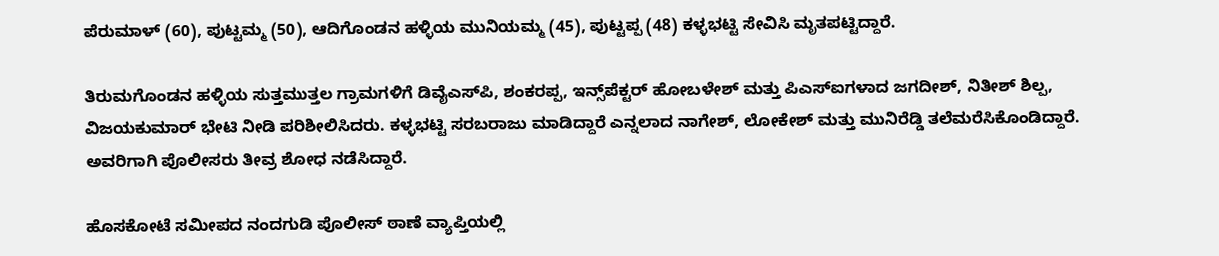ಪೆರುಮಾಳ್ (60), ಪುಟ್ಟಮ್ಮ (50), ಆದಿಗೊಂಡನ ಹಳ್ಳಿಯ ಮುನಿಯಮ್ಮ (45), ಪುಟ್ಟಪ್ಪ (48) ಕಳ್ಳಭಟ್ಟಿ ಸೇವಿಸಿ ಮೃತಪಟ್ಟಿದ್ದಾರೆ.

ತಿರುಮಗೊಂಡನ ಹಳ್ಳಿಯ ಸುತ್ತಮುತ್ತಲ ಗ್ರಾಮಗಳಿಗೆ ಡಿವೈಎಸ್‌ಪಿ, ಶಂಕರಪ್ಪ, ಇನ್ಸ್‌ಪೆಕ್ಟರ್ ಹೋಬಳೇಶ್ ಮತ್ತು ಪಿಎಸ್‌ಐಗಳಾದ ಜಗದೀಶ್, ನಿತೀಶ್ ಶಿಲ್ಪ, ವಿಜಯಕುಮಾರ್ ಭೇಟಿ ನೀಡಿ ಪರಿಶೀಲಿಸಿದರು. ಕಳ್ಳಭಟ್ಟಿ ಸರಬರಾಜು ಮಾಡಿದ್ದಾರೆ ಎನ್ನಲಾದ ನಾಗೇಶ್, ಲೋಕೇಶ್ ಮತ್ತು ಮುನಿರೆಡ್ಡಿ ತಲೆಮರೆಸಿಕೊಂಡಿದ್ದಾರೆ. ಅವರಿಗಾಗಿ ಪೊಲೀಸರು ತೀವ್ರ ಶೋಧ ನಡೆಸಿದ್ದಾರೆ.

ಹೊಸಕೋಟೆ ಸಮೀಪದ ನಂದಗುಡಿ ಪೊಲೀಸ್ ಠಾಣೆ ವ್ಯಾಪ್ತಿಯಲ್ಲಿ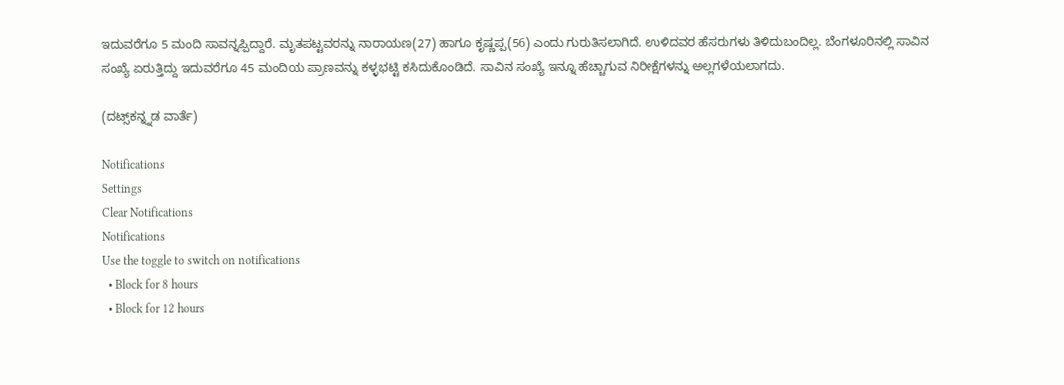ಇದುವರೆಗೂ 5 ಮಂದಿ ಸಾವನ್ನಪ್ಪಿದ್ದಾರೆ. ಮೃತಪಟ್ಟವರನ್ನು ನಾರಾಯಣ(27) ಹಾಗೂ ಕೃಷ್ಣಪ್ಪ(56) ಎಂದು ಗುರುತಿಸಲಾಗಿದೆ. ಉಳಿದವರ ಹೆಸರುಗಳು ತಿಳಿದುಬಂದಿಲ್ಲ. ಬೆಂಗಳೂರಿನಲ್ಲಿ ಸಾವಿನ ಸಂಖ್ಯೆ ಏರುತ್ತಿದ್ದು ಇದುವರೆಗೂ 45 ಮಂದಿಯ ಪ್ರಾಣವನ್ನು ಕಳ್ಳಭಟ್ಟಿ ಕಸಿದುಕೊಂಡಿದೆ. ಸಾವಿನ ಸಂಖ್ಯೆ ಇನ್ನೂ ಹೆಚ್ಚಾಗುವ ನಿರೀಕ್ಷೆಗಳನ್ನು ಅಲ್ಲಗಳೆಯಲಾಗದು.

(ದಟ್ಸ್‌ಕನ್ನ್ನಡ ವಾರ್ತೆ)

Notifications
Settings
Clear Notifications
Notifications
Use the toggle to switch on notifications
  • Block for 8 hours
  • Block for 12 hours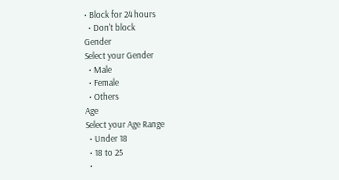• Block for 24 hours
  • Don't block
Gender
Select your Gender
  • Male
  • Female
  • Others
Age
Select your Age Range
  • Under 18
  • 18 to 25
  •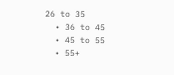26 to 35
  • 36 to 45
  • 45 to 55
  • 55+